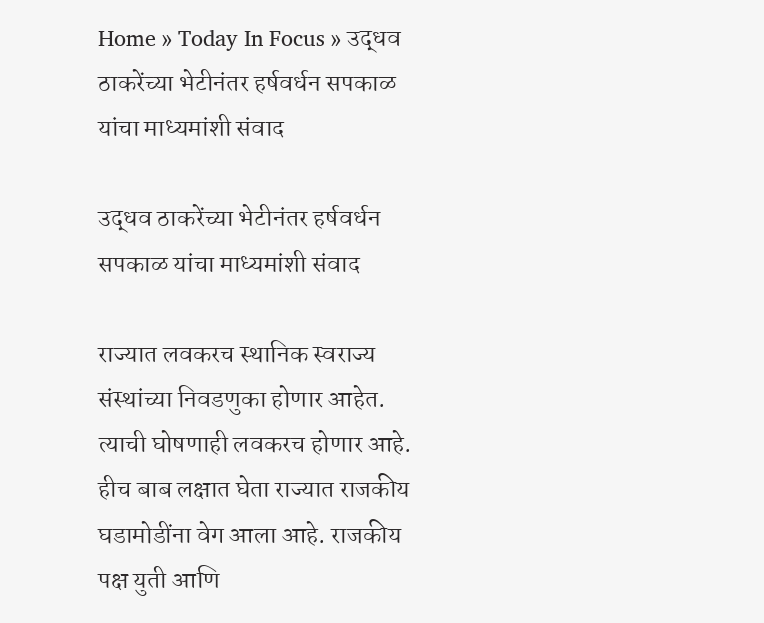Home » Today In Focus » उद्धव ठाकरेंच्या भेटीनंतर हर्षवर्धन सपकाळ यांचा माध्यमांशी संवाद

उद्धव ठाकरेंच्या भेटीनंतर हर्षवर्धन सपकाळ यांचा माध्यमांशी संवाद

राज्यात लवकरच स्थानिक स्वराज्य संस्थांच्या निवडणुका होणार आहेत. त्याची घोषणाही लवकरच होणार आहे. हीच बाब लक्षात घेता राज्यात राजकीय घडामोडींना वेग आला आहे. राजकीय पक्ष युती आणि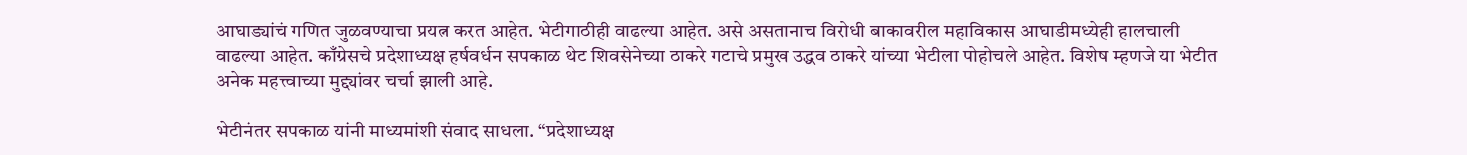आघाड्यांचं गणित जुळवण्याचा प्रयत्न करत आहेत. भेटीगाठीही वाढल्या आहेत. असे असतानाच विरोधी बाकावरील महाविकास आघाडीमध्येही हालचाली वाढल्या आहेत. काँग्रेसचे प्रदेशाध्यक्ष हर्षवर्धन सपकाळ थेट शिवसेनेच्या ठाकरे गटाचे प्रमुख उद्धव ठाकरे यांच्या भेटीला पोहोचले आहेत. विशेष म्हणजे या भेटीत अनेक महत्त्वाच्या मुद्द्यांवर चर्चा झाली आहे.

भेटीनंतर सपकाळ यांनी माध्यमांशी संवाद साधला. “प्रदेशाध्यक्ष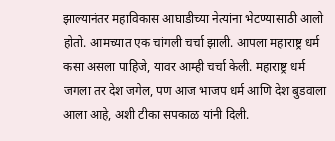झाल्यानंतर महाविकास आघाडीच्या नेत्यांना भेटण्यासाठी आलो होतो. आमच्यात एक चांगली चर्चा झाली. आपला महाराष्ट्र धर्म कसा असला पाहिजे, यावर आम्ही चर्चा केली. महाराष्ट्र धर्म जगला तर देश जगेल, पण आज भाजप धर्म आणि देश बुडवाला आला आहे, अशी टीका सपकाळ यांनी दिली.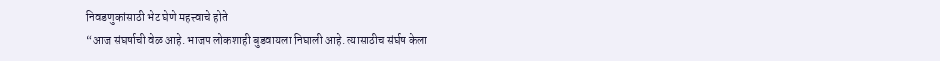निवडणुकांसाठी भेट घेणे महत्त्वाचे होते
“आज संघर्षाची वेळ आहे. भाजप लोकशाही बुडवायला निघाली आहे. त्यासाठीच संर्घष केला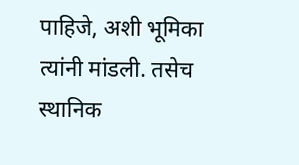पाहिजे, अशी भूमिका त्यांनी मांडली. तसेच स्थानिक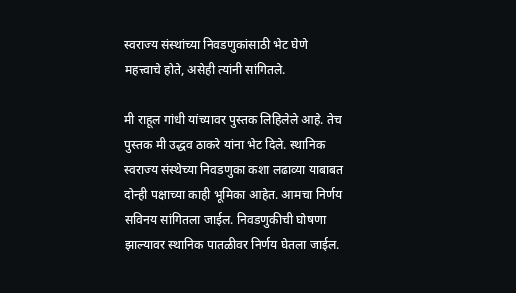स्वराज्य संस्थांच्या निवडणुकांसाठी भेट घेणे महत्त्वाचे होते, असेही त्यांनी सांगितले.

मी राहूल गांधी यांच्यावर पुस्तक लिहिलेले आहे. तेच पुस्तक मी उद्धव ठाकरे यांना भेट दिले. स्थानिक स्वराज्य संस्थेच्या निवडणुका कशा लढाव्या याबाबत दोन्ही पक्षाच्या काही भूमिका आहेत. आमचा निर्णय सविनय सांगितला जाईल. निवडणुकीची घोषणा झाल्यावर स्थानिक पातळीवर निर्णय घेतला जाईल.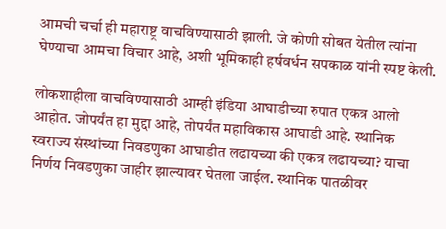आमची चर्चा ही महाराष्ट्र वाचविण्यासाठी झाली. जे कोणी सोबत येतील त्यांना घेण्याचा आमचा विचार आहे, अशी भूमिकाही हर्षवर्धन सपकाळ यांनी स्पष्ट केली.

लोकशाहीला वाचविण्यासाठी आम्ही इंडिया आघाडीच्या रुपात एकत्र आलो आहोत. जोपर्यंत हा मुद्दा आहे, तोपर्यंत महाविकास आघाडी आहे. स्थानिक स्वराज्य संस्थांच्या निवडणुका आघाडीत लढायच्या की एकत्र लढायच्या? याचा निर्णय निवडणुका जाहीर झाल्यावर घेतला जाईल. स्थानिक पातळीवर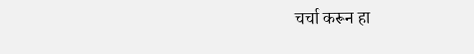चर्चा करून हा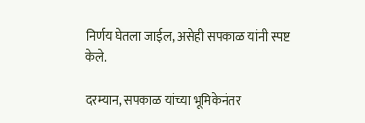निर्णय घेतला जाईल, असेही सपकाळ यांनी स्पष्ट केले.

दरम्यान, सपकाळ यांच्या भूमिकेनंतर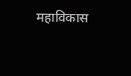महाविकास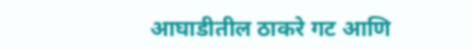आघाडीतील ठाकरे गट आणि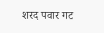शरद पवार गट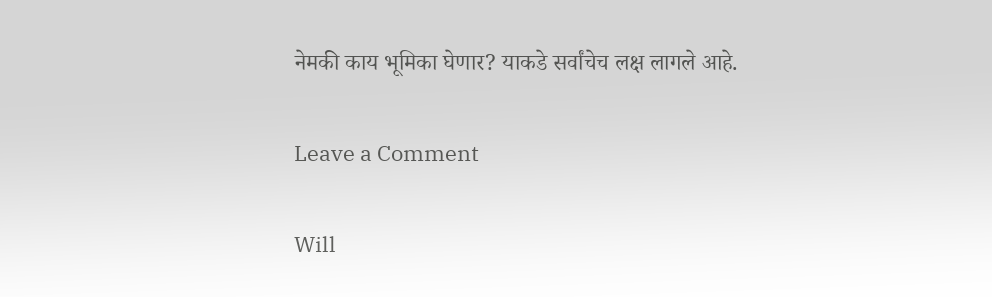नेमकी काय भूमिका घेणार? याकडे सर्वांचेच लक्ष लागले आहे.

Leave a Comment

Will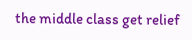the middle class get relief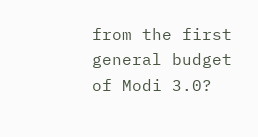from the first general budget of Modi 3.0?